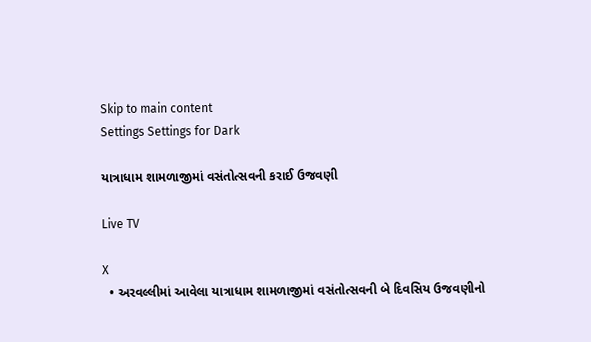Skip to main content
Settings Settings for Dark

યાત્રાધામ શામળાજીમાં વસંતોત્સવની કરાઈ ઉજવણી

Live TV

X
  • અરવલ્લીમાં આવેલા યાત્રાધામ શામળાજીમાં વસંતોત્સવની બે દિવસિય ઉજવણીનો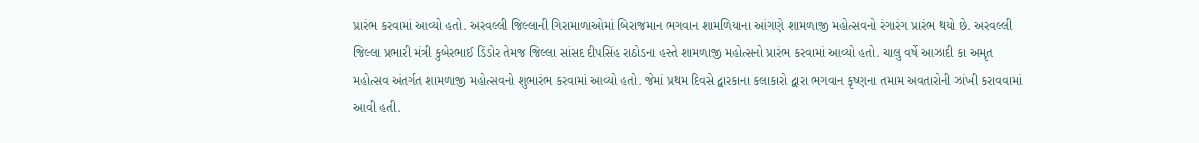પ્રારંભ કરવામાં આવ્યો હતો. અરવલ્લી જિલ્લાની ગિરામાળાઓમાં બિરાજમાન ભગવાન શામળિયાના આંગણે શામળાજી મહોત્સવનો રંગારંગ પ્રારંભ થયો છે. અરવલ્લી જિલ્લા પ્રભારી મંત્રી કુબેરભાઈ ડિંડોર તેમજ જિલ્લા સાંસદ દીપસિંહ રાઠોડના હસ્તે શામળાજી મહોત્સનો પ્રારંભ કરવામાં આવ્યો હતો. ચાલુ વર્ષે આઝાદી કા અમૃત મહોત્સવ અંતર્ગત શામળાજી મહોત્સવનો શુભારંભ કરવામાં આવ્યો હતો. જેમાં પ્રથમ દિવસે દ્વારકાના કલાકારો દ્વારા ભગવાન કૃષ્ણના તમામ અવતારોની ઝાંખી કરાવવામાં આવી હતી.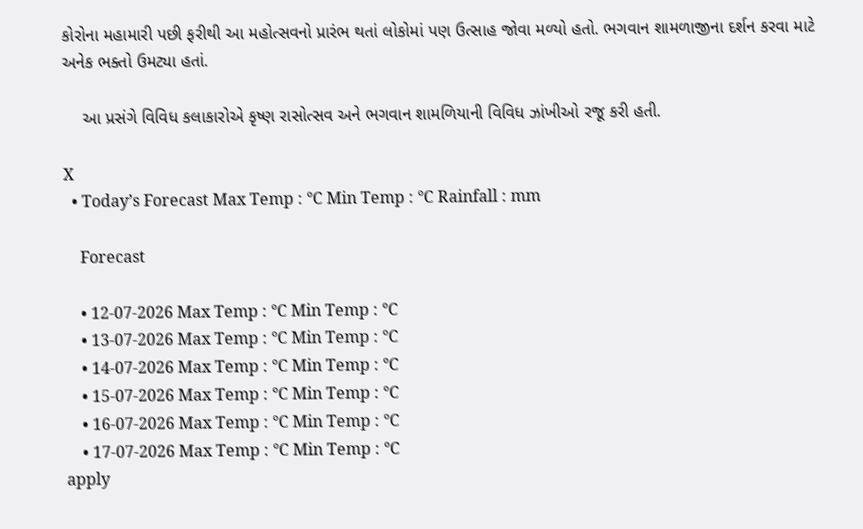કોરોના મહામારી પછી ફરીથી આ મહોત્સવનો પ્રારંભ થતાં લોકોમાં પણ ઉત્સાહ જોવા મળ્યો હતો. ભગવાન શામળાજીના દર્શન કરવા માટે અનેક ભક્તો ઉમટ્યા હતાં.

    આ પ્રસંગે વિવિધ કલાકારોએ કૃષ્ણ રાસોત્સવ અને ભગવાન શામળિયાની વિવિધ ઝાંખીઓ રજૂ કરી હતી.

X
  • Today’s Forecast Max Temp : °C Min Temp : °C Rainfall : mm

    Forecast

    • 12-07-2026 Max Temp : °C Min Temp : °C
    • 13-07-2026 Max Temp : °C Min Temp : °C
    • 14-07-2026 Max Temp : °C Min Temp : °C
    • 15-07-2026 Max Temp : °C Min Temp : °C
    • 16-07-2026 Max Temp : °C Min Temp : °C
    • 17-07-2026 Max Temp : °C Min Temp : °C
apply